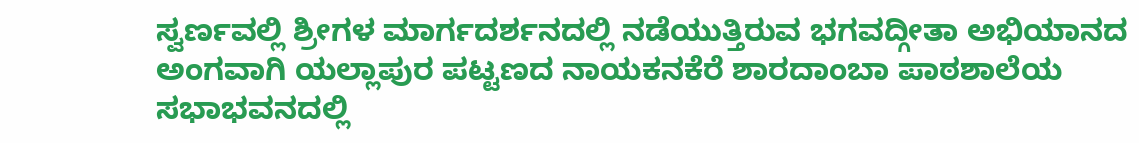ಸ್ವರ್ಣವಲ್ಲಿ ಶ್ರೀಗಳ ಮಾರ್ಗದರ್ಶನದಲ್ಲಿ ನಡೆಯುತ್ತಿರುವ ಭಗವದ್ಗೀತಾ ಅಭಿಯಾನದ ಅಂಗವಾಗಿ ಯಲ್ಲಾಪುರ ಪಟ್ಟಣದ ನಾಯಕನಕೆರೆ ಶಾರದಾಂಬಾ ಪಾಠಶಾಲೆಯ ಸಭಾಭವನದಲ್ಲಿ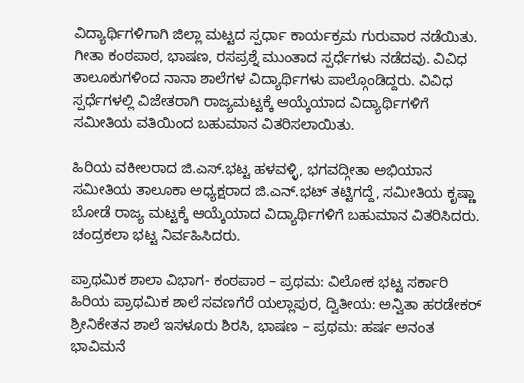ವಿದ್ಯಾರ್ಥಿಗಳಿಗಾಗಿ ಜಿಲ್ಲಾ ಮಟ್ಟದ ಸ್ಪರ್ಧಾ ಕಾರ್ಯಕ್ರಮ ಗುರುವಾರ ನಡೆಯಿತು. ಗೀತಾ ಕಂಠಪಾಠ, ಭಾಷಣ, ರಸಪ್ರಶ್ನೆ ಮುಂತಾದ ಸ್ಪರ್ಧೆಗಳು ನಡೆದವು. ವಿವಿಧ ತಾಲೂಕುಗಳಿಂದ ನಾನಾ ಶಾಲೆಗಳ ವಿದ್ಯಾರ್ಥಿಗಳು ಪಾಲ್ಗೊಂಡಿದ್ದರು. ವಿವಿಧ ಸ್ಪರ್ಧೆಗಳಲ್ಲಿ ವಿಜೇತರಾಗಿ ರಾಜ್ಯಮಟ್ಟಕ್ಕೆ ಆಯ್ಕೆಯಾದ ವಿದ್ಯಾರ್ಥಿಗಳಿಗೆ ಸಮೀತಿಯ ವತಿಯಿಂದ ಬಹುಮಾನ ವಿತರಿಸಲಾಯಿತು.

ಹಿರಿಯ ವಕೀಲರಾದ ಜಿ.ಎಸ್.ಭಟ್ಟ ಹಳವಳ್ಳಿ, ಭಗವದ್ಗೀತಾ ಅಭಿಯಾನ ಸಮೀತಿಯ ತಾಲೂಕಾ ಅಧ್ಯಕ್ಷರಾದ ಜಿ.ಎನ್.ಭಟ್ ತಟ್ಟಿಗದ್ದೆ, ಸಮೀತಿಯ ಕೃಷ್ಣಾ ಬೋಡೆ ರಾಜ್ಯ ಮಟ್ಟಕ್ಕೆ ಆಯ್ಕೆಯಾದ ವಿದ್ಯಾರ್ಥಿಗಳಿಗೆ ಬಹುಮಾನ ವಿತರಿಸಿದರು. ಚಂದ್ರಕಲಾ ಭಟ್ಟ ನಿರ್ವಹಿಸಿದರು.

ಪ್ರಾಥಮಿಕ ಶಾಲಾ ವಿಭಾಗ- ಕಂಠಪಾಠ – ಪ್ರಥಮ: ವಿಲೋಕ ಭಟ್ಟ ಸರ್ಕಾರಿ ಹಿರಿಯ ಪ್ರಾಥಮಿಕ ಶಾಲೆ ಸವಣಗೆರೆ ಯಲ್ಲಾಪುರ, ದ್ವಿತೀಯ: ಅನ್ವಿತಾ ಹರಡೇಕರ್ ಶ್ರೀನಿಕೇತನ ಶಾಲೆ ಇಸಳೂರು ಶಿರಸಿ, ಭಾಷಣ – ಪ್ರಥಮ: ಹರ್ಷ ಅನಂತ ಭಾವಿಮನೆ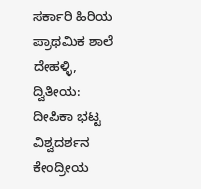ಸರ್ಕಾರಿ ಹಿರಿಯ ಪ್ರಾಥಮಿಕ ಶಾಲೆ ದೇಹಳ್ಳಿ, ದ್ವಿತೀಯ: ದೀಪಿಕಾ ಭಟ್ಟ ವಿಶ್ವದರ್ಶನ ಕೇಂದ್ರೀಯ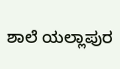ಶಾಲೆ ಯಲ್ಲಾಪುರ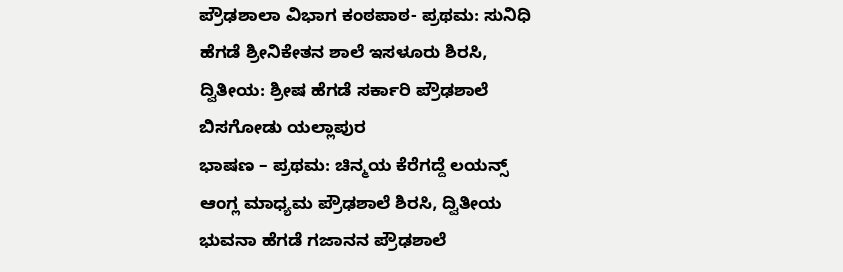ಪ್ರೌಢಶಾಲಾ ವಿಭಾಗ ಕಂಠಪಾಠ- ಪ್ರಥಮ: ಸುನಿಧಿ ಹೆಗಡೆ ಶ್ರೀನಿಕೇತನ ಶಾಲೆ ಇಸಳೂರು ಶಿರಸಿ, ದ್ವಿತೀಯ: ಶ್ರೀಷ ಹೆಗಡೆ ಸರ್ಕಾರಿ ಪ್ರೌಢಶಾಲೆ ಬಿಸಗೋಡು ಯಲ್ಲಾಪುರ
ಭಾಷಣ – ಪ್ರಥಮ: ಚಿನ್ಮಯ ಕೆರೆಗದ್ದೆ ಲಯನ್ಸ್ ಆಂಗ್ಲ ಮಾಧ್ಯಮ ಪ್ರೌಢಶಾಲೆ ಶಿರಸಿ, ದ್ವಿತೀಯ ಭುವನಾ ಹೆಗಡೆ ಗಜಾನನ ಪ್ರೌಢಶಾಲೆ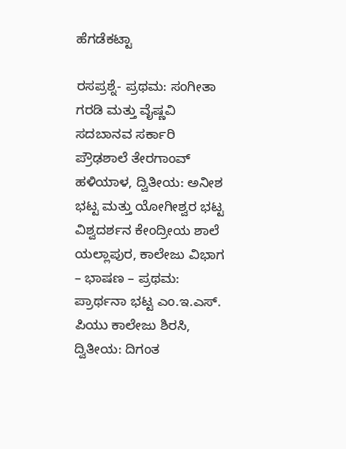ಹೆಗಡೆಕಟ್ಟಾ

ರಸಪ್ರಶ್ನೆ- ಪ್ರಥಮ: ಸಂಗೀತಾ ಗರಡಿ ಮತ್ತು ವೈಷ್ಣವಿ ಸದಬಾನವ ಸರ್ಕಾರಿ ಪ್ರೌಢಶಾಲೆ ತೇರಗಾಂವ್ ಹಳಿಯಾಳ, ದ್ವಿತೀಯ: ಅನೀಶ ಭಟ್ಟ ಮತ್ತು ಯೋಗೀಶ್ವರ ಭಟ್ಟ ವಿಶ್ವದರ್ಶನ ಕೇಂದ್ರೀಯ ಶಾಲೆ ಯಲ್ಲಾಪುರ, ಕಾಲೇಜು ವಿಭಾಗ – ಭಾಷಣ – ಪ್ರಥಮ: ಪ್ರಾರ್ಥನಾ ಭಟ್ಟ ಎಂ.ಇ.ಎಸ್. ಪಿಯು ಕಾಲೇಜು ಶಿರಸಿ, ದ್ವಿತೀಯ: ದಿಗಂತ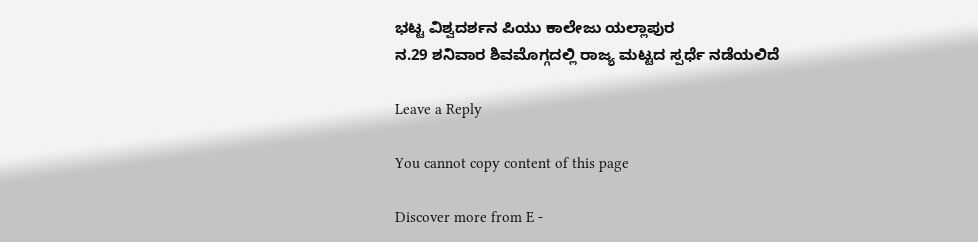ಭಟ್ಟ ವಿಶ್ವದರ್ಶನ ಪಿಯು ಕಾಲೇಜು ಯಲ್ಲಾಪುರ
ನ.29 ಶನಿವಾರ ಶಿವಮೊಗ್ಗದಲ್ಲಿ ರಾಜ್ಯ ಮಟ್ಟದ ಸ್ಪರ್ಧೆ ನಡೆಯಲಿದೆ

Leave a Reply

You cannot copy content of this page

Discover more from E -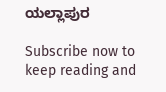ಯಲ್ಲಾಪುರ

Subscribe now to keep reading and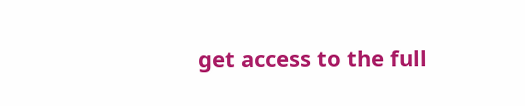get access to the full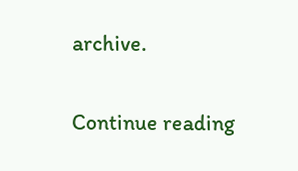archive.

Continue reading